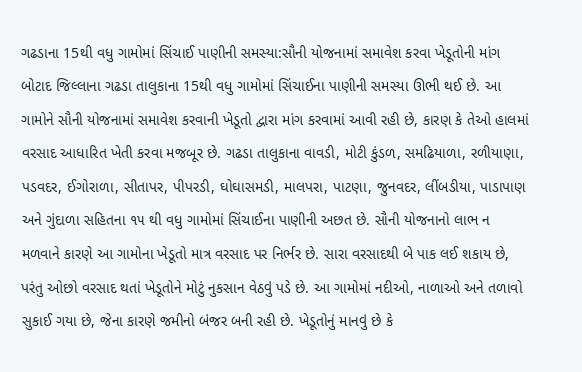ગઢડાના 15થી વધુ ગામોમાં સિંચાઈ પાણીની સમસ્યા:સૌની યોજનામાં સમાવેશ કરવા ખેડૂતોની માંગ
બોટાદ જિલ્લાના ગઢડા તાલુકાના 15થી વધુ ગામોમાં સિંચાઈના પાણીની સમસ્યા ઊભી થઈ છે. આ ગામોને સૌની યોજનામાં સમાવેશ કરવાની ખેડૂતો દ્વારા માંગ કરવામાં આવી રહી છે, કારણ કે તેઓ હાલમાં વરસાદ આધારિત ખેતી કરવા મજબૂર છે. ગઢડા તાલુકાના વાવડી, મોટી કુંડળ, સમઢિયાળા, રળીયાણા, પડવદર, ઈગોરાળા, સીતાપર, પીપરડી, ઘોઘાસમડી, માલપરા, પાટણા, જુનવદર, લીંબડીયા, પાડાપાણ અને ગુંદાળા સહિતના ૧૫ થી વધુ ગામોમાં સિંચાઈના પાણીની અછત છે. સૌની યોજનાનો લાભ ન મળવાને કારણે આ ગામોના ખેડૂતો માત્ર વરસાદ પર નિર્ભર છે. સારા વરસાદથી બે પાક લઈ શકાય છે, પરંતુ ઓછો વરસાદ થતાં ખેડૂતોને મોટું નુકસાન વેઠવું પડે છે. આ ગામોમાં નદીઓ, નાળાઓ અને તળાવો સુકાઈ ગયા છે, જેના કારણે જમીનો બંજર બની રહી છે. ખેડૂતોનું માનવું છે કે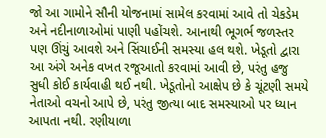જો આ ગામોને સૌની યોજનામાં સામેલ કરવામાં આવે તો ચેકડેમ અને નદીનાળાઓમાં પાણી પહોંચશે. આનાથી ભૂગર્ભ જળસ્તર પણ ઊંચું આવશે અને સિંચાઈની સમસ્યા હલ થશે. ખેડૂતો દ્વારા આ અંગે અનેક વખત રજૂઆતો કરવામાં આવી છે, પરંતુ હજુ સુધી કોઈ કાર્યવાહી થઈ નથી. ખેડૂતોનો આક્ષેપ છે કે ચૂંટણી સમયે નેતાઓ વચનો આપે છે, પરંતુ જીત્યા બાદ સમસ્યાઓ પર ધ્યાન આપતા નથી. રણીયાળા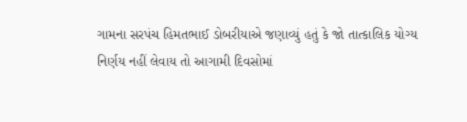ગામના સરપંચ હિમતભાઈ ડોબરીયાએ જણાવ્યું હતું કે જો તાત્કાલિક યોગ્ય નિર્ણય નહીં લેવાય તો આગામી દિવસોમાં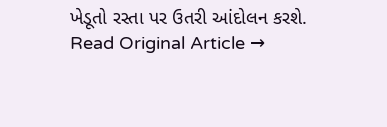ખેડૂતો રસ્તા પર ઉતરી આંદોલન કરશે.
Read Original Article →